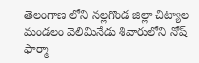తెలంగాణ లోని నల్లగొండ జిల్లా చిట్యాల మండలం వెలిమినేడు శివారులోని నోష్ ఫార్మా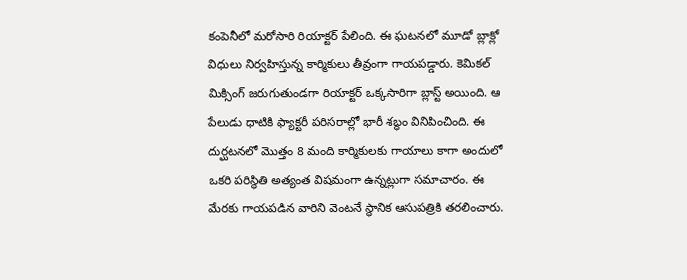కంపెనీలో మరోసారి రియాక్టర్ పేలింది. ఈ ఘటనలో మూడో బ్లాక్లో విధులు నిర్వహిస్తున్న కార్మికులు తీవ్రంగా గాయపడ్డారు. కెమికల్ మిక్సింగ్ జరుగుతుండగా రియాక్టర్ ఒక్కసారిగా బ్లాస్ట్ అయింది. ఆ పేలుడు ధాటికి ఫ్యాక్టరీ పరిసరాల్లో భారీ శబ్ధం వినిపించింది. ఈ దుర్ఘటనలో మొత్తం 8 మంది కార్మికులకు గాయాలు కాగా అందులో ఒకరి పరిస్థితి అత్యంత విషమంగా ఉన్నట్లుగా సమాచారం. ఈ మేరకు గాయపడిన వారిని వెంటనే స్థానిక ఆసుపత్రికి తరలించారు.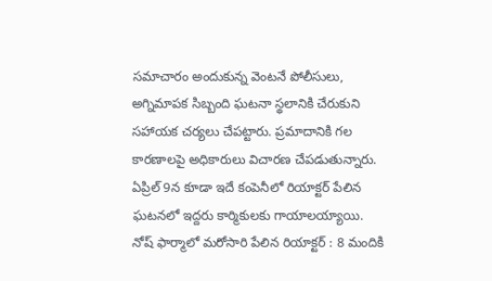సమాచారం అందుకున్న వెంటనే పోలీసులు, అగ్నిమాపక సిబ్బంది ఘటనా స్థలానికి చేరుకుని సహాయక చర్యలు చేపట్టారు. ప్రమాదానికి గల కారణాలపై అధికారులు విచారణ చేపడుతున్నారు. ఏప్రిల్ 9న కూడా ఇదే కంపెనీలో రియాక్టర్ పేలిన ఘటనలో ఇద్దరు కార్మికులకు గాయాలయ్యాయి.
నోష్ ఫార్మాలో మరోసారి పేలిన రియాక్టర్ : 8 మందికి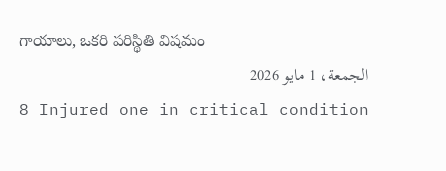గాయాలు, ఒకరి పరిస్థితి విషమం
الجمعة، 1 مايو 2026
8 Injured one in critical condition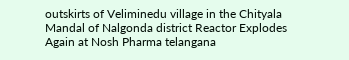outskirts of Veliminedu village in the Chityala Mandal of Nalgonda district Reactor Explodes Again at Nosh Pharma telangana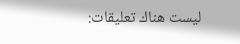ليست هناك تعليقات: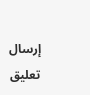إرسال تعليق